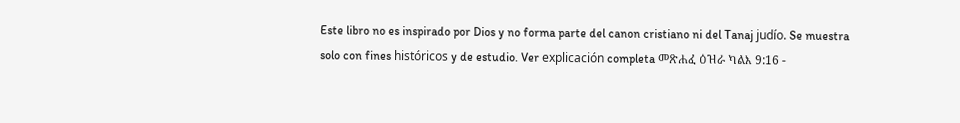Este libro no es inspirado por Dios y no forma parte del canon cristiano ni del Tanaj judío. Se muestra solo con fines históricos y de estudio. Ver explicación completa መጽሐፈ ዕዝራ ካልእ 9:16 -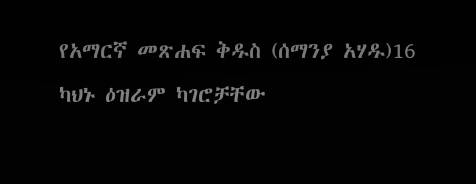የአማርኛ መጽሐፍ ቅዱስ (ሰማንያ አሃዱ)16 ካህኑ ዕዝራም ካገሮቻቸው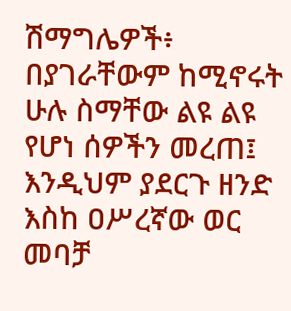ሽማግሌዎች፥ በያገራቸውም ከሚኖሩት ሁሉ ስማቸው ልዩ ልዩ የሆነ ሰዎችን መረጠ፤ እንዲህም ያደርጉ ዘንድ እስከ ዐሥረኛው ወር መባቻ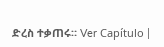ድረስ ተቃጠሩ። Ver Capítulo |